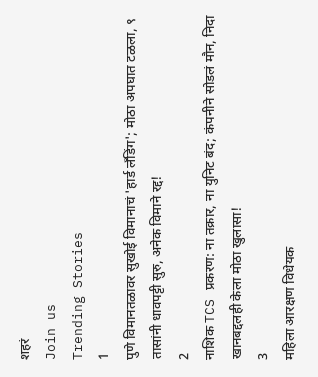शहरं
Join us
Trending Stories
1
पुणे विमानतळावर सुखोई विमानाचं 'हार्ड लँडिंग'; मोठा अपघात टळला, ९ तासांनी धावपट्टी सुरु, अनेक विमाने रद्द!
2
नाशिक TCS प्रकरण: ना तक्रार, ना युनिट बंद; कंपनीने सोडलं मौन, निदा खानबद्दलही केला मोठा खुलासा!
3
महिला आरक्षण विधेयक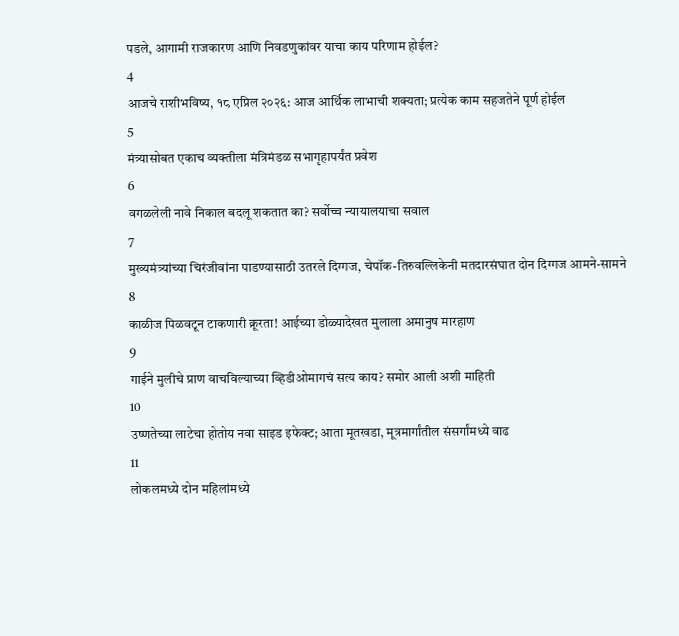पडले, आगामी राजकारण आणि निवडणुकांवर याचा काय परिणाम होईल?
4
आजचे राशीभविष्य, १८ एप्रिल २०२६: आज आर्थिक लाभाची शक्यता; प्रत्येक काम सहजतेने पूर्ण होईल
5
मंत्र्यासोबत एकाच व्यक्तीला मंत्रिमंडळ सभागृहापर्यंत प्रवेश
6
वगळलेली नावे निकाल बदलू शकतात का? सर्वोच्च न्यायालयाचा सवाल
7
मुख्यमंत्र्यांच्या चिरंजीवांना पाडण्यासाठी उतरले दिग्गज, चेपॉक-तिरुवल्लिकेनी मतदारसंघात दोन दिग्गज आमने-सामने
8
काळीज पिळवटून टाकणारी क्रूरता! आईच्या डोळ्यादेखत मुलाला अमानुष मारहाण
9
गाईने मुलीचे प्राण वाचविल्याच्या व्हिडीओमागचं सत्य काय? समोर आली अशी माहिती
10
उष्णतेच्या लाटेचा होतोय नवा साइड इफेक्ट; आता मूतखडा, मूत्रमार्गांतील संसर्गांमध्ये वाढ
11
लोकलमध्ये दोन महिलांमध्ये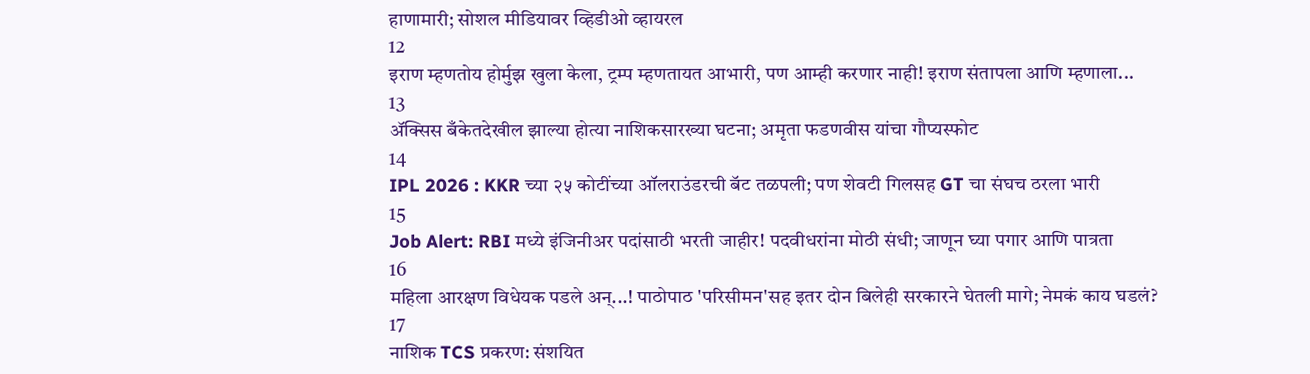हाणामारी; सोशल मीडियावर व्हिडीओ व्हायरल
12
इराण म्हणतोय होर्मुझ खुला केला, ट्रम्प म्हणतायत आभारी, पण आम्ही करणार नाही! इराण संतापला आणि म्हणाला...
13
ॲक्सिस बँकेतदेखील झाल्या होत्या नाशिकसारख्या घटना; अमृता फडणवीस यांचा गौप्यस्फोट
14
IPL 2026 : KKR च्या २५ कोटींच्या ऑलराउंडरची बॅट तळपली; पण शेवटी गिलसह GT चा संघच ठरला भारी
15
Job Alert: RBI मध्ये इंजिनीअर पदांसाठी भरती जाहीर! पदवीधरांना मोठी संधी; जाणून घ्या पगार आणि पात्रता
16
महिला आरक्षण विधेयक पडले अन्...! पाठोपाठ 'परिसीमन'सह इतर दोन बिलेही सरकारने घेतली मागे; नेमकं काय घडलं?
17
नाशिक TCS प्रकरण: संशयित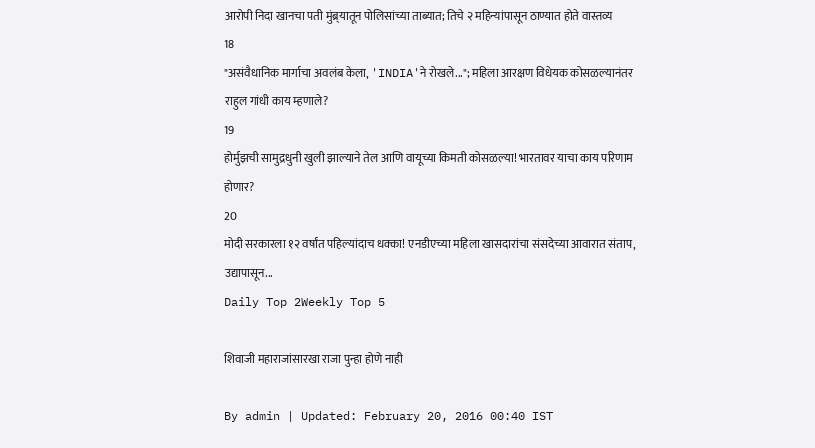आरोपी निदा खानचा पती मुंब्र्यातून पोलिसांच्या ताब्यात; तिचे २ महिन्यांपासून ठाण्यात होते वास्तव्य
18
"असंवैधानिक मार्गाचा अवलंब केला, 'INDIA'ने रोखले..."; महिला आरक्षण विधेयक कोसळल्यानंतर राहुल गांधी काय म्हणाले?
19
होर्मुझची सामुद्रधुनी खुली झाल्याने तेल आणि वायूच्या किमती कोसळल्या! भारतावर याचा काय परिणाम होणार?
20
मोदी सरकारला १२ वर्षांत पहिल्यांदाच धक्का! एनडीएच्या महिला खासदारांचा संसदेच्या आवारात संताप, उद्यापासून...
Daily Top 2Weekly Top 5

शिवाजी महाराजांसारखा राजा पुन्हा होणे नाही

By admin | Updated: February 20, 2016 00:40 IST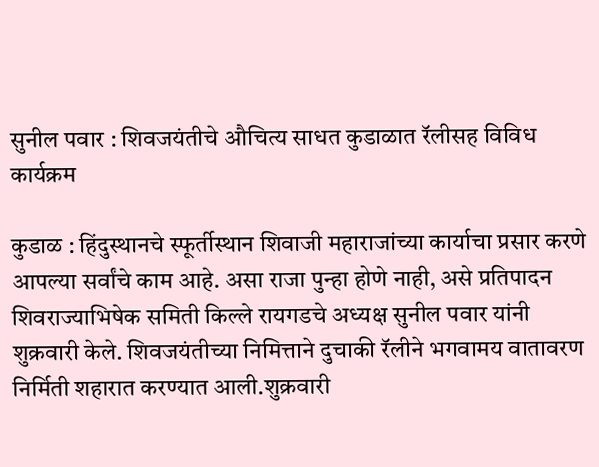सुनील पवार : शिवजयंतीचे औचित्य साधत कुडाळात रॅलीसह विविध कार्यक्रम

कुडाळ : हिंदुस्थानचे स्फूर्तीस्थान शिवाजी महाराजांच्या कार्याचा प्रसार करणे आपल्या सर्वांचे काम आहे. असा राजा पुन्हा होणे नाही, असे प्रतिपादन शिवराज्याभिषेक समिती किल्ले रायगडचे अध्यक्ष सुनील पवार यांनी शुक्रवारी केले. शिवजयंतीच्या निमित्ताने दुचाकी रॅलीने भगवामय वातावरण निर्मिती शहारात करण्यात आली.शुक्रवारी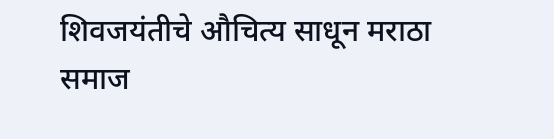शिवजयंतीचे औचित्य साधून मराठा समाज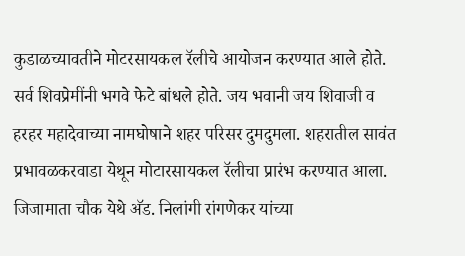कुडाळच्यावतीने मोटरसायकल रॅलीचे आयोजन करण्यात आले होते. सर्व शिवप्रेमींनी भगवे फेटे बांधले होते. जय भवानी जय शिवाजी व हरहर महादेवाच्या नामघोषाने शहर परिसर दुमदुमला. शहरातील सावंत प्रभावळकरवाडा येथून मोटारसायकल रॅलीचा प्रारंभ करण्यात आला. जिजामाता चौक येथे अ‍ॅड. निलांगी रांगणेकर यांच्या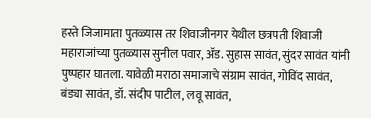हस्ते जिजामाता पुतळ्यास तर शिवाजीनगर येथील छत्रपती शिवाजी महाराजांच्या पुतळ्यास सुनील पवार, अ‍ॅड. सुहास सावंत, सुंदर सावंत यांनी पुष्पहार घातला. यावेळी मराठा समाजाचे संग्राम सावंत, गोविंद सावंत, बंड्या सावंत, डॉ. संदीप पाटील, लवू सावंत,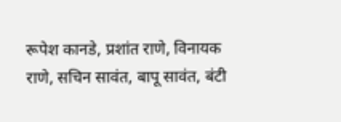रूपेश कानडे, प्रशांत राणे, विनायक राणे, सचिन सावंत, बापू सावंत, बंटी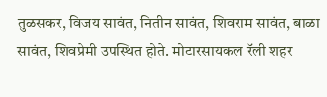तुळसकर, विजय सावंत, नितीन सावंत, शिवराम सावंत, बाळा सावंत, शिवप्रेमी उपस्थित होते. मोटारसायकल रॅली शहर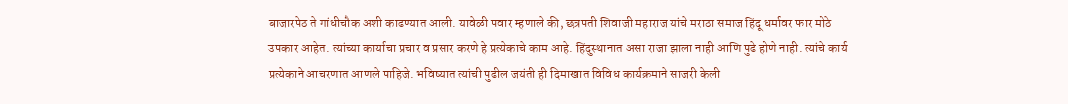बाजारपेठ ते गांधीचौक अशी काढण्यात आली. यावेळी पवार म्हणाले की, छत्रपती शिवाजी महाराज यांचे मराठा समाज हिंदू धर्मावर फार मोठे उपकार आहेत. त्यांच्या कार्याचा प्रचार व प्रसार करणे हे प्रत्येकाचे काम आहे. हिंदुस्थानात असा राजा झाला नाही आणि पुढे होणे नाही. त्यांचे कार्य प्रत्येकाने आचरणात आणले पाहिजे. भविष्यात त्यांची पुढील जयंती ही दिमाखात विविध कार्यक्रमाने साजरी केली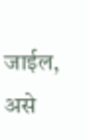जाईल, असे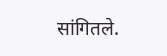सांगितले.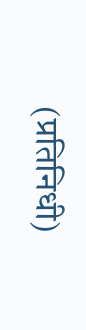(प्रतिनिधी)